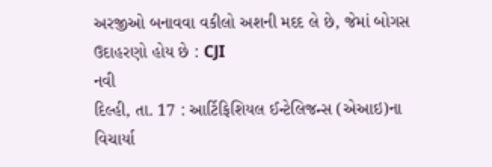અરજીઓ બનાવવા વકીલો અશની મદદ લે છે, જેમાં બોગસ ઉદાહરણો હોય છે : CJI
નવી
દિલ્હી, તા. 17 : આર્ટિફિશિયલ ઈન્ટેલિજન્સ (એઆઇ)ના વિચાર્યા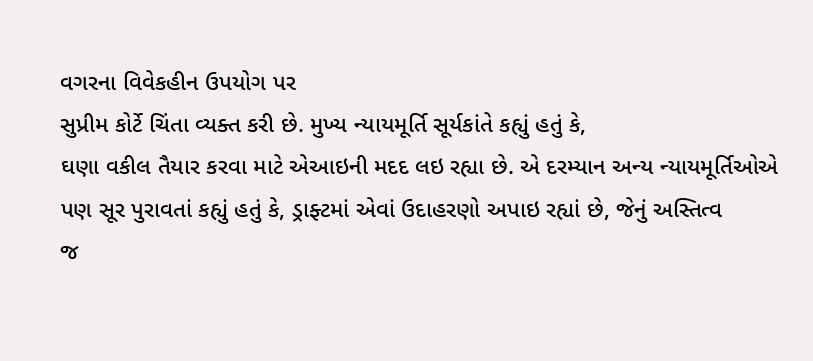વગરના વિવેકહીન ઉપયોગ પર
સુપ્રીમ કોર્ટે ચિંતા વ્યક્ત કરી છે. મુખ્ય ન્યાયમૂર્તિ સૂર્યકાંતે કહ્યું હતું કે,
ઘણા વકીલ તૈયાર કરવા માટે એઆઇની મદદ લઇ રહ્યા છે. એ દરમ્યાન અન્ય ન્યાયમૂર્તિઓએ
પણ સૂર પુરાવતાં કહ્યું હતું કે, ડ્રાફ્ટમાં એવાં ઉદાહરણો અપાઇ રહ્યાં છે, જેનું અસ્તિત્વ
જ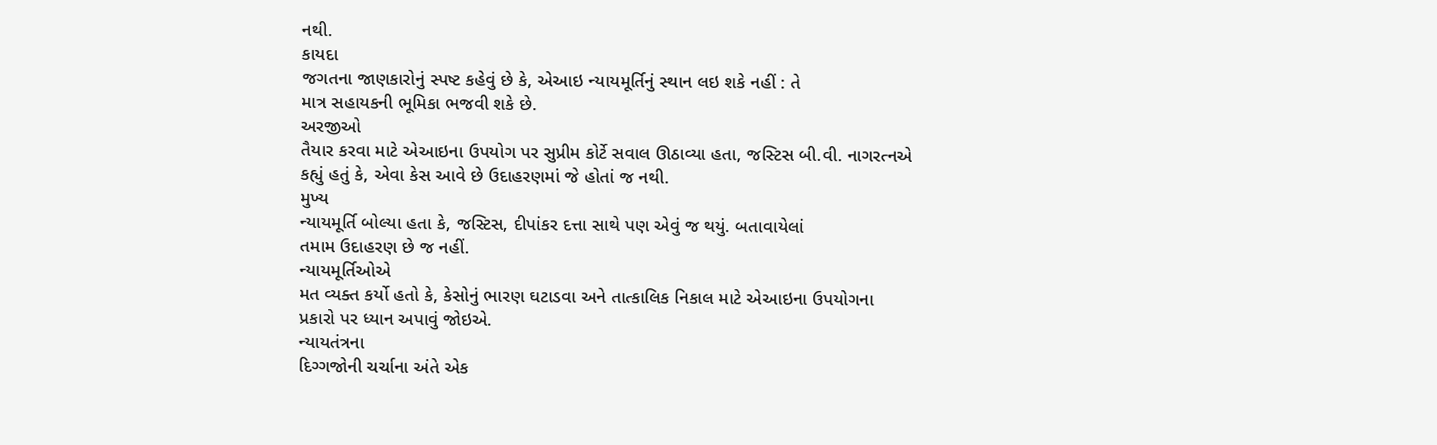નથી.
કાયદા
જગતના જાણકારોનું સ્પષ્ટ કહેવું છે કે, એઆઇ ન્યાયમૂર્તિનું સ્થાન લઇ શકે નહીં : તે
માત્ર સહાયકની ભૂમિકા ભજવી શકે છે.
અરજીઓ
તૈયાર કરવા માટે એઆઇના ઉપયોગ પર સુપ્રીમ કોર્ટે સવાલ ઊઠાવ્યા હતા, જસ્ટિસ બી.વી. નાગરત્નએ
કહ્યું હતું કે, એવા કેસ આવે છે ઉદાહરણમાં જે હોતાં જ નથી.
મુખ્ય
ન્યાયમૂર્તિ બોલ્યા હતા કે, જસ્ટિસ, દીપાંકર દત્તા સાથે પણ એવું જ થયું. બતાવાયેલાં
તમામ ઉદાહરણ છે જ નહીં.
ન્યાયમૂર્તિઓએ
મત વ્યક્ત કર્યો હતો કે, કેસોનું ભારણ ઘટાડવા અને તાત્કાલિક નિકાલ માટે એઆઇના ઉપયોગના
પ્રકારો પર ધ્યાન અપાવું જોઇએ.
ન્યાયતંત્રના
દિગ્ગજોની ચર્ચાના અંતે એક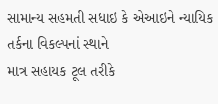સામાન્ય સહમતી સધાઇ કે એઆઇને ન્યાયિક તર્કના વિકલ્પનાં સ્થાને
માત્ર સહાયક ટૂલ તરીકે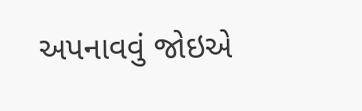અપનાવવું જોઇએ